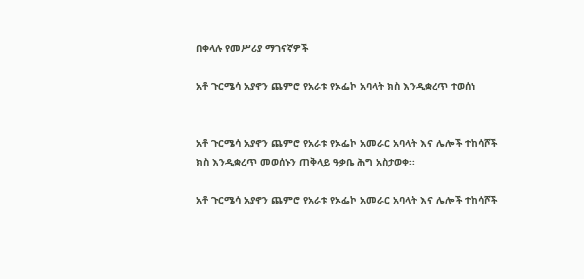በቀላሉ የመሥሪያ ማገናኛዎች

አቶ ጉርሜሳ አያኖን ጨምሮ የአራቱ የኦፌኮ አባላት ክስ እንዲቋረጥ ተወሰነ


አቶ ጉርሜሳ አያኖን ጨምሮ የአራቱ የኦፌኮ አመራር አባላት እና ሌሎች ተከሳሾች ክስ እንዲቋረጥ መወሰኑን ጠቅላይ ዓቃቤ ሕግ አስታወቀ፡፡

አቶ ጉርሜሳ አያኖን ጨምሮ የአራቱ የኦፌኮ አመራር አባላት እና ሌሎች ተከሳሾች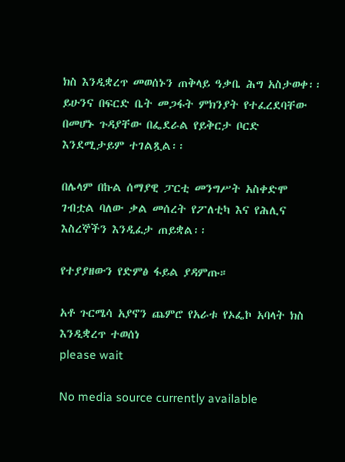ክስ እንዲቋረጥ መወሰኑን ጠቅላይ ዓቃቤ ሕግ አስታወቀ፡፡ ይሁንና በፍርድ ቤት መጋፋት ምክንያት የተፈረደባቸው በመሆኑ ጉዳያቸው በፌደራል የይቅርታ ቦርድ እንደሚታይም ተገልጿል፡፡

በሌላም በኩል ሰማያዊ ፓርቲ መንግሥት አስቀድሞ ገብቷል ባለው ቃል መሰረት የፖለቲካ እና የሕሊና እስረኞችን እንዲፈታ ጠይቋል፡፡

የተያያዘውን የድምፅ ፋይል ያዳምጡ።

አቶ ጉርሜሳ አያኖን ጨምሮ የአራቱ የኦፌኮ አባላት ክስ እንዲቋረጥ ተወሰነ
please wait

No media source currently available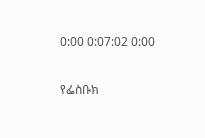0:00 0:07:02 0:00

የፌስቡክ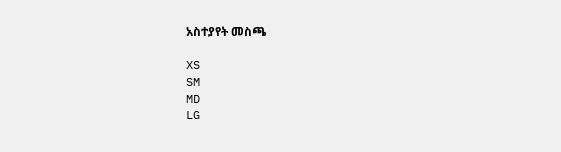አስተያየት መስጫ

XS
SM
MD
LG